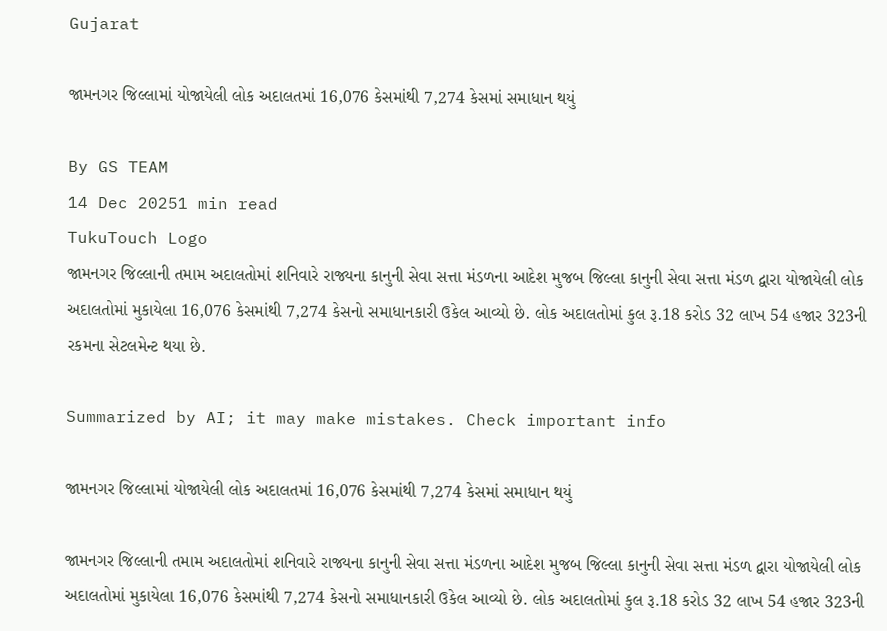Gujarat

જામનગર જિલ્લામાં યોજાયેલી લોક અદાલતમાં 16,076 કેસમાંથી 7,274 કેસમાં સમાધાન થયું

By GS TEAM
14 Dec 20251 min read
TukuTouch Logo
જામનગર જિલ્લાની તમામ અદાલતોમાં શનિવારે રાજ્યના કાનુની સેવા સત્તા મંડળના આદેશ મુજબ જિલ્લા કાનુની સેવા સત્તા મંડળ દ્વારા યોજાયેલી લોક અદાલતોમાં મુકાયેલા 16,076 કેસમાંથી 7,274 કેસનો સમાધાનકારી ઉકેલ આવ્યો છે. લોક અદાલતોમાં કુલ રૂ.18 કરોડ 32 લાખ 54 હજાર 323ની રકમના સેટલમેન્ટ થયા છે.

Summarized by AI; it may make mistakes. Check important info

જામનગર જિલ્લામાં યોજાયેલી લોક અદાલતમાં 16,076 કેસમાંથી 7,274 કેસમાં સમાધાન થયું

જામનગર જિલ્લાની તમામ અદાલતોમાં શનિવારે રાજ્યના કાનુની સેવા સત્તા મંડળના આદેશ મુજબ જિલ્લા કાનુની સેવા સત્તા મંડળ દ્વારા યોજાયેલી લોક અદાલતોમાં મુકાયેલા 16,076 કેસમાંથી 7,274 કેસનો સમાધાનકારી ઉકેલ આવ્યો છે. લોક અદાલતોમાં કુલ રૂ.18 કરોડ 32 લાખ 54 હજાર 323ની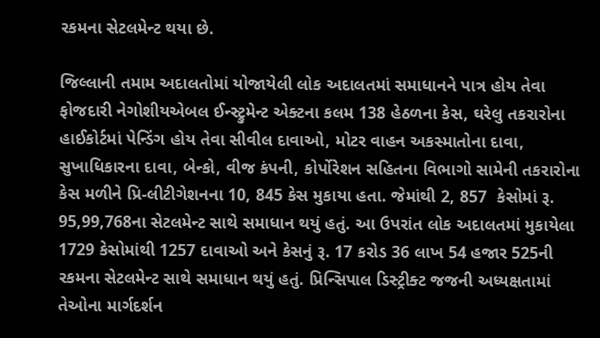રકમના સેટલમેન્ટ થયા છે.

જિલ્લાની તમામ અદાલતોમાં યોજાયેલી લોક અદાલતમાં સમાધાનને પાત્ર હોય તેવા ફોજદારી નેગોશીયએબલ ઈન્સ્ટ્રુમેન્ટ એક્ટના કલમ 138 હેઠળના કેસ, ઘરેલુ તકરારોના હાઈકોર્ટમાં પેન્ડિંગ હોય તેવા સીવીલ દાવાઓ, મોટર વાહન અકસ્માતોના દાવા, સુખાધિકારના દાવા, બેન્કો, વીજ કંપની, કોર્પોરેશન સહિતના વિભાગો સામેની તકરારોના કેસ મળીને પ્રિ-લીટીગેશનના 10, 845 કેસ મુકાયા હતા. જેમાંથી 2, 857  કેસોમાં રૂ. 95,99,768ના સેટલમેન્ટ સાથે સમાધાન થયું હતું. આ ઉપરાંત લોક અદાલતમાં મુકાયેલા 1729 કેસોમાંથી 1257 દાવાઓ અને કેસનું રૂ. 17 કરોડ 36 લાખ 54 હજાર 525ની રકમના સેટલમેન્ટ સાથે સમાધાન થયું હતું. પ્રિન્સિપાલ ડિસ્ટ્રીક્ટ જજની અધ્યક્ષતામાં તેઓના માર્ગદર્શન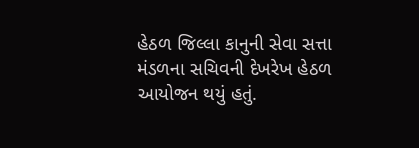હેઠળ જિલ્લા કાનુની સેવા સત્તા મંડળના સચિવની દેખરેખ હેઠળ આયોજન થયું હતું.